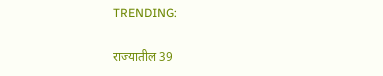TRENDING:

राज्यातील 39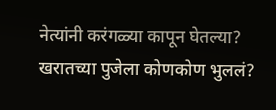नेत्यांनी करंगळ्या कापून घेतल्या? खरातच्या पुजेला कोणकोण भुललं?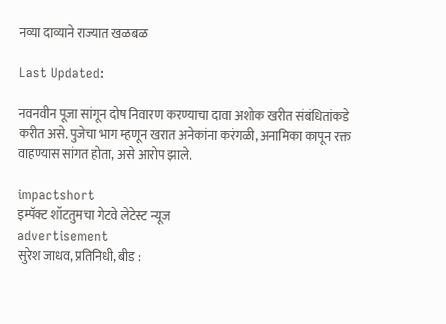नव्या दाव्याने राज्यात खळबळ

Last Updated:

नवनवीन पूजा सांगून दोष निवारण करण्याचा दावा अशोक खरीत संबंधितांकडे करीत असे. पुजेचा भाग म्हणून खरात अनेकांना करंगळी, अनामिका कापून रक्त वाहण्यास सांगत होता, असे आरोप झाले.

impactshort
इम्पॅक्ट शॉटतुमचा गेटवे लेटेस्ट न्यूज
advertisement
सुरेश जाधव, प्रतिनिधी, बीड :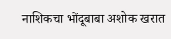नाशिकचा भोंदूबाबा अशोक खरात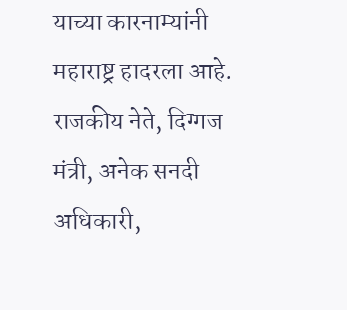याच्या कारनाम्यांनी महाराष्ट्र हादरला आहे. राजकीय नेते, दिग्गज मंत्री, अनेक सनदी अधिकारी,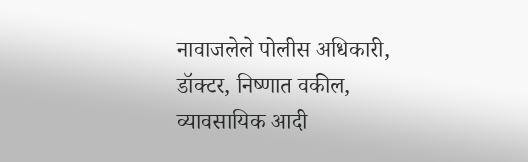नावाजलेले पोलीस अधिकारी, डॉक्टर, निष्णात वकील, व्यावसायिक आदी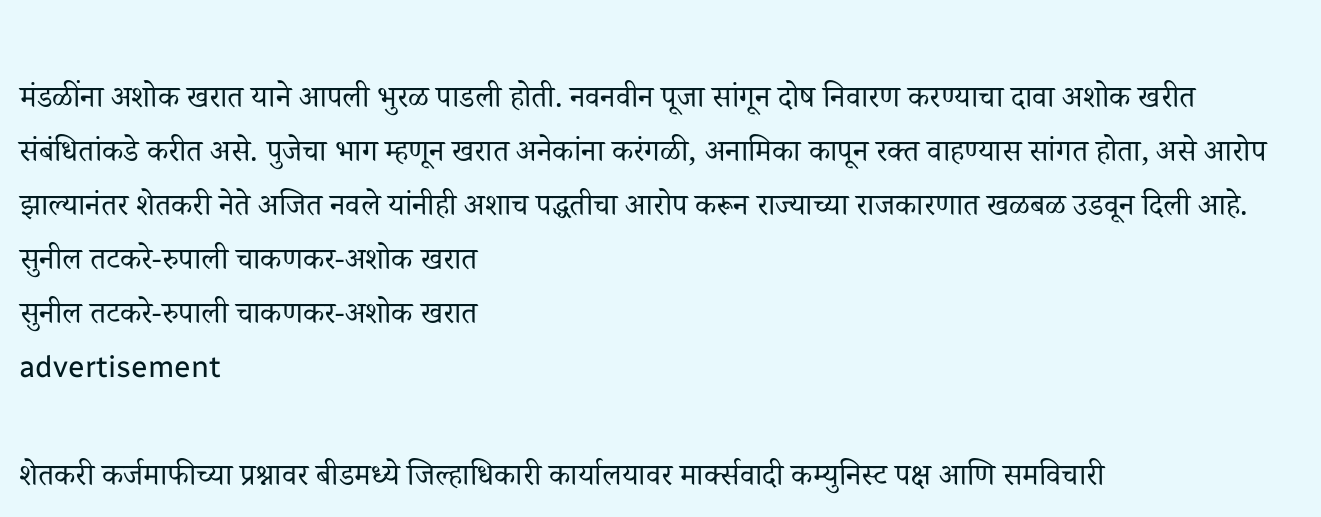मंडळींना अशोक खरात याने आपली भुरळ पाडली होती. नवनवीन पूजा सांगून दोष निवारण करण्याचा दावा अशोक खरीत संबंधितांकडे करीत असे. पुजेचा भाग म्हणून खरात अनेकांना करंगळी, अनामिका कापून रक्त वाहण्यास सांगत होता, असे आरोप झाल्यानंतर शेतकरी नेते अजित नवले यांनीही अशाच पद्धतीचा आरोप करून राज्याच्या राजकारणात खळबळ उडवून दिली आहे.
सुनील तटकरे-रुपाली चाकणकर-अशोक खरात
सुनील तटकरे-रुपाली चाकणकर-अशोक खरात
advertisement

शेतकरी कर्जमाफीच्या प्रश्नावर बीडमध्ये जिल्हाधिकारी कार्यालयावर मार्क्सवादी कम्युनिस्ट पक्ष आणि समविचारी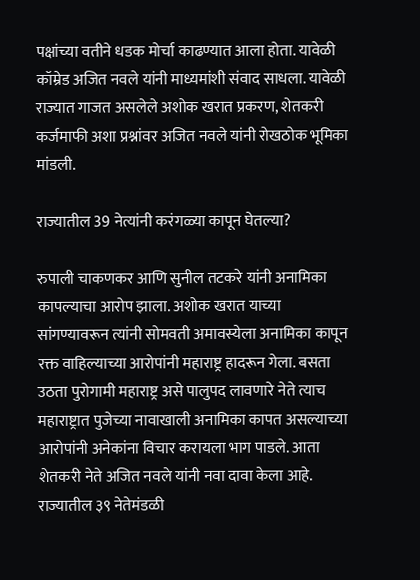पक्षांच्या वतीने धडक मोर्चा काढण्यात आला होता. यावेळी कॉम्रेड अजित नवले यांनी माध्यमांशी संवाद साधला. यावेळी राज्यात गाजत असलेले अशोक खरात प्रकरण, शेतकरी कर्जमाफी अशा प्रश्नांवर अजित नवले यांनी रोखठोक भूमिका मांडली.

राज्यातील 39 नेत्यांनी करंगळ्या कापून घेतल्या?

रुपाली चाकणकर आणि सुनील तटकरे यांनी अनामिका कापल्याचा आरोप झाला. अशोक खरात याच्या सांगण्यावरून त्यांनी सोमवती अमावस्येला अनामिका कापून रक्त वाहिल्याच्या आरोपांनी महाराष्ट्र हादरून गेला. बसता उठता पुरोगामी महाराष्ट्र असे पालुपद लावणारे नेते त्याच महाराष्ट्रात पुजेच्या नावाखाली अनामिका कापत असल्याच्या आरोपांनी अनेकांना विचार करायला भाग पाडले. आता शेतकरी नेते अजित नवले यांनी नवा दावा केला आहे. राज्यातील ३९ नेतेमंडळी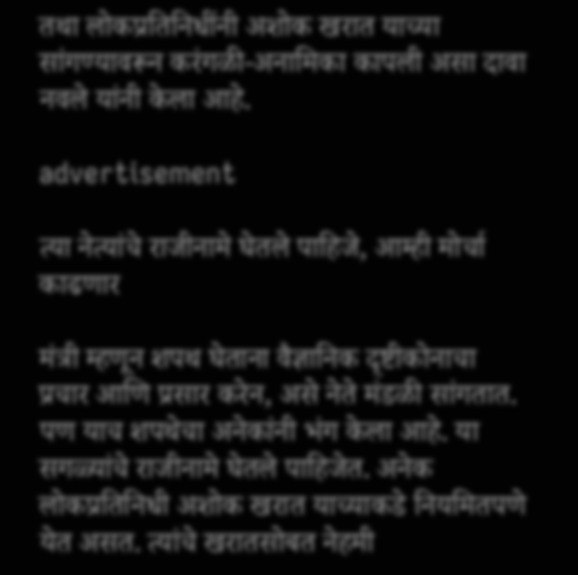तथा लोकप्रतिनिधींनी अशोक खरात याच्या सांगण्यावरून करंगळी-अनामिका कापली असा दावा नवले यांनी केला आहे.

advertisement

त्या नेत्यांचे राजीनामे घेतले पाहिजे, आम्ही मोर्चा काढणार

मंत्री म्हणून शपथ घेताना वैज्ञानिक दृष्टीकोनाचा प्रचार आणि प्रसार करेन, असे नेते मंडळी सांगतात. पण याच शपथेचा अनेकांनी भंग केला आहे. या सगळ्यांचे राजीनामे घेतले पाहिजेत. अनेक लोकप्रतिनिधी अशोक खरात याच्याकडे नियमितपणे येत असत. त्यांचे खरातसोबत नेहमी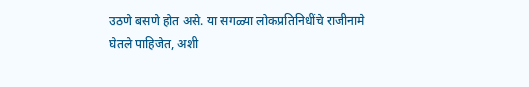उठणे बसणे होत असे. या सगळ्या लोकप्रतिनिधींचे राजीनामे घेतले पाहिजेत, अशी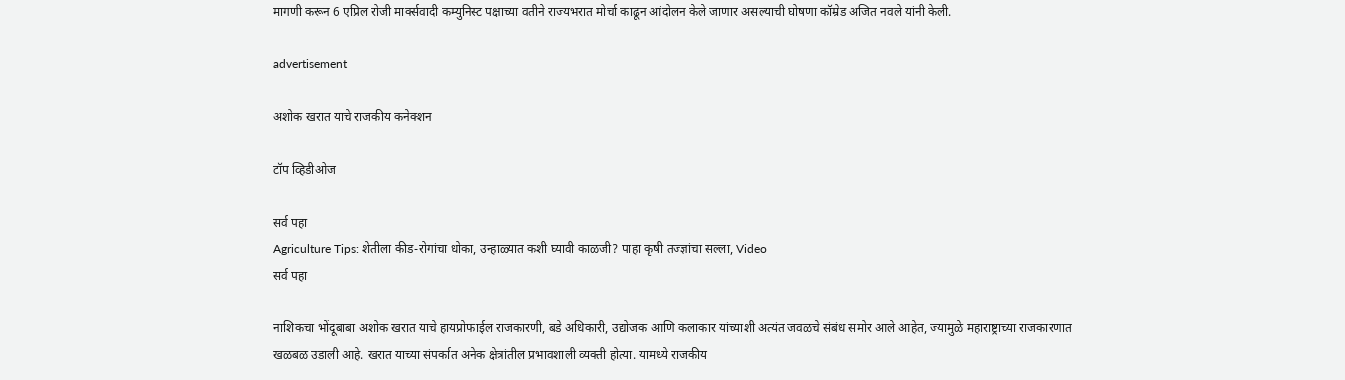मागणी करून 6 एप्रिल रोजी मार्क्सवादी कम्युनिस्ट पक्षाच्या वतीने राज्यभरात मोर्चा काढून आंदोलन केले जाणार असल्याची घोषणा कॉम्रेड अजित नवले यांनी केली.

advertisement

अशोक खरात याचे राजकीय कनेक्शन

टॉप व्हिडीओज

सर्व पहा
Agriculture Tips: शेतीला कीड-रोगांचा धोका, उन्हाळ्यात कशी घ्यावी काळजी? पाहा कृषी तज्ज्ञांचा सल्ला, Video
सर्व पहा

नाशिकचा भोंदूबाबा अशोक खरात याचे हायप्रोफाईल राजकारणी, बडे अधिकारी, उद्योजक आणि कलाकार यांच्याशी अत्यंत जवळचे संबंध समोर आले आहेत, ज्यामुळे महाराष्ट्राच्या राजकारणात खळबळ उडाली आहे. खरात याच्या संपर्कात अनेक क्षेत्रांतील प्रभावशाली व्यक्ती होत्या. यामध्ये राजकीय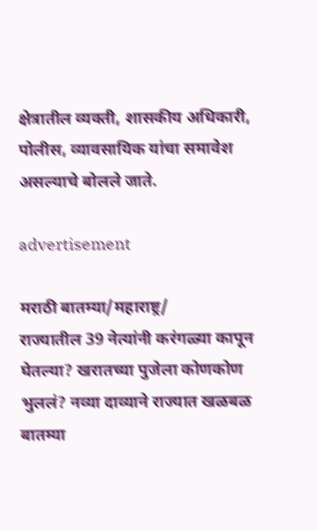क्षेत्रातील व्यक्ती, शासकीय अधिकारी, पोलीस, व्यावसायिक यांचा समावेश असल्याचे बोलले जाते.

advertisement

मराठी बातम्या/महाराष्ट्र/
राज्यातील 39 नेत्यांनी करंगळ्या कापून घेतल्या? खरातच्या पुजेला कोणकोण भुललं? नव्या दाव्याने राज्यात खळबळ
बातम्या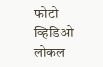फोटो
व्हिडिओ
लोकल